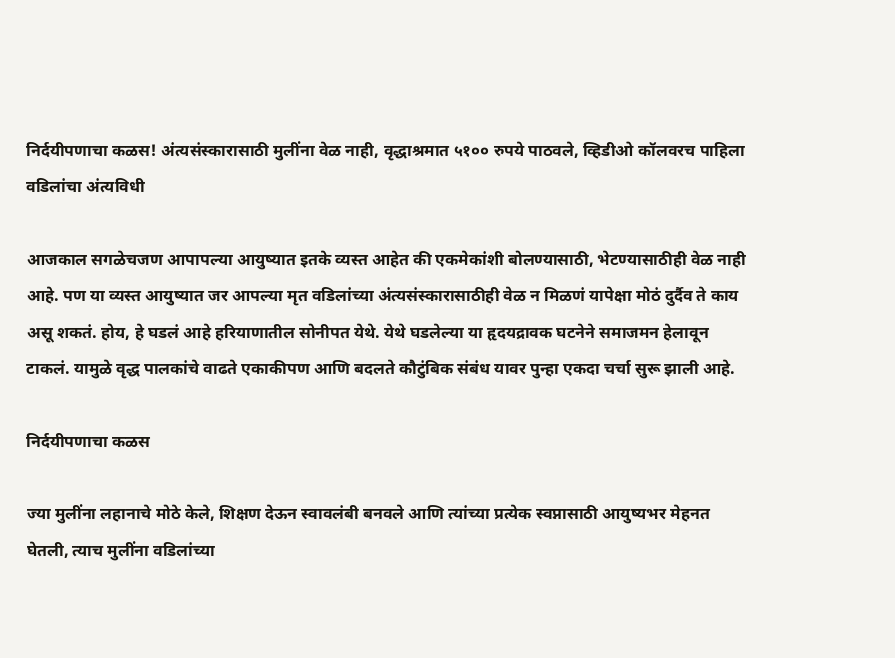निर्दयीपणाचा कळस! अंत्यसंस्कारासाठी मुलींना वेळ नाही, वृद्धाश्रमात ५१०० रुपये पाठवले, व्हिडीओ कॉलवरच पाहिला वडिलांचा अंत्यविधी

आजकाल सगळेचजण आपापल्या आयुष्यात इतके व्यस्त आहेत की एकमेकांशी बोलण्यासाठी, भेटण्यासाठीही वेळ नाही आहे. पण या व्यस्त आयुष्यात जर आपल्या मृत वडिलांच्या अंत्यसंस्कारासाठीही वेळ न मिळणं यापेक्षा मोठं दुर्दैव ते काय असू शकतं. होय, हे घडलं आहे हरियाणातील सोनीपत येथे. येथे घडलेल्या या हृदयद्रावक घटनेने समाजमन हेलावून टाकलं. यामुळे वृद्ध पालकांचे वाढते एकाकीपण आणि बदलते कौटुंबिक संबंध यावर पुन्हा एकदा चर्चा सुरू झाली आहे.

निर्दयीपणाचा कळस

ज्या मुलींना लहानाचे मोठे केले, शिक्षण देऊन स्वावलंबी बनवले आणि त्यांच्या प्रत्येक स्वप्नासाठी आयुष्यभर मेहनत घेतली, त्याच मुलींना वडिलांच्या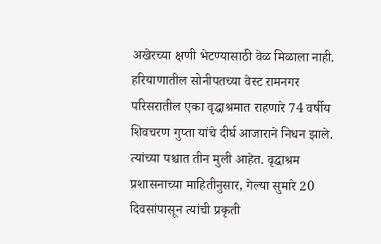अखेरच्या क्षणी भेटण्यासाठी वेळ मिळाला नाही. हरियाणातील सोनीपतच्या वेस्ट रामनगर परिसरातील एका वृद्धाश्रमात राहणारे 74 वर्षीय शिवचरण गुप्ता यांचे दीर्घ आजाराने निधन झाले. त्यांच्या पश्चात तीन मुली आहेत. वृद्धाश्रम प्रशासनाच्या माहितीनुसार, गेल्या सुमारे 20 दिवसांपासून त्यांची प्रकृती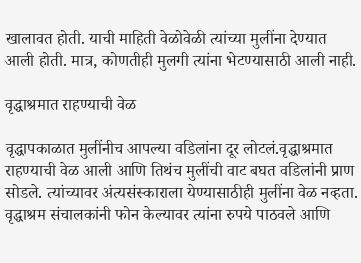खालावत होती. याची माहिती वेळोवेळी त्यांच्या मुलींना देण्यात आली होती. मात्र, कोणतीही मुलगी त्यांना भेटण्यासाठी आली नाही.

वृद्धाश्रमात राहण्याची वेळ

वृद्धापकाळात मुलींनीच आपल्या वडिलांना दूर लोटलं.वृद्धाश्रमात राहण्याची वेळ आली आणि तिथंच मुलींची वाट बघत वडिलांनी प्राण सोडले. त्यांच्यावर अंत्यसंस्काराला येण्यासाठीही मुलींना वेळ नव्हता. वृद्धाश्रम संचालकांनी फोन केल्यावर त्यांना रुपये पाठवले आणि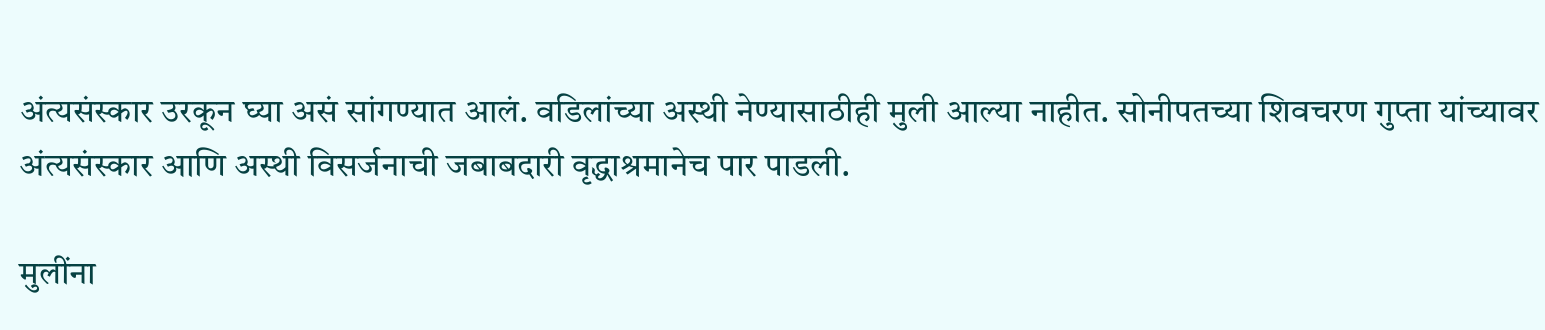अंत्यसंस्कार उरकून घ्या असं सांगण्यात आलं. वडिलांच्या अस्थी नेण्यासाठीही मुली आल्या नाहीत. सोनीपतच्या शिवचरण गुप्ता यांच्यावर अंत्यसंस्कार आणि अस्थी विसर्जनाची जबाबदारी वृद्धाश्रमानेच पार पाडली.

मुलींना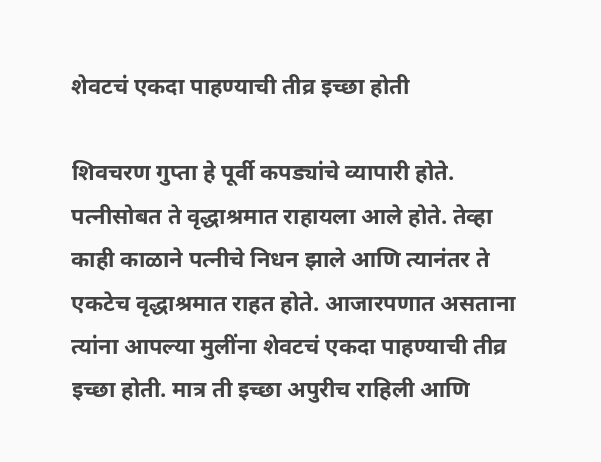शेवटचं एकदा पाहण्याची तीव्र इच्छा होती

शिवचरण गुप्ता हे पूर्वी कपड्यांचे व्यापारी होते. पत्नीसोबत ते वृद्धाश्रमात राहायला आले होते. तेव्हा काही काळाने पत्नीचे निधन झाले आणि त्यानंतर ते एकटेच वृद्धाश्रमात राहत होते. आजारपणात असताना त्यांना आपल्या मुलींना शेवटचं एकदा पाहण्याची तीव्र इच्छा होती. मात्र ती इच्छा अपुरीच राहिली आणि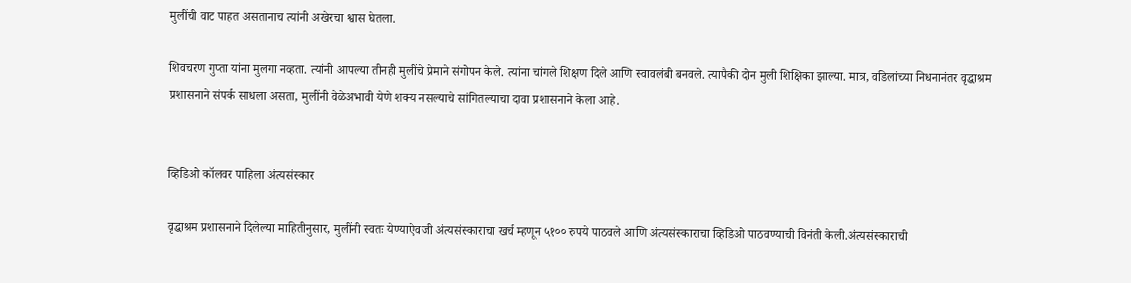मुलींची वाट पाहत असतानाच त्यांनी अखेरचा श्वास घेतला.

शिवचरण गुप्ता यांना मुलगा नव्हता. त्यांनी आपल्या तीनही मुलींचे प्रेमाने संगोपन केले. त्यांना चांगले शिक्षण दिले आणि स्वावलंबी बनवले. त्यापैकी दोन मुली शिक्षिका झाल्या. मात्र, वडिलांच्या निधनानंतर वृद्धाश्रम प्रशासनाने संपर्क साधला असता, मुलींनी वेळेअभावी येणे शक्य नसल्याचे सांगितल्याचा दावा प्रशासनाने केला आहे.


व्हिडिओ कॉलवर पाहिला अंत्यसंस्कार

वृद्धाश्रम प्रशासनाने दिलेल्या माहितीनुसार, मुलींनी स्वतः येण्याऐवजी अंत्यसंस्काराचा खर्च म्हणून ५१०० रुपये पाठवले आणि अंत्यसंस्काराचा व्हिडिओ पाठवण्याची विनंती केली.अंत्यसंस्काराची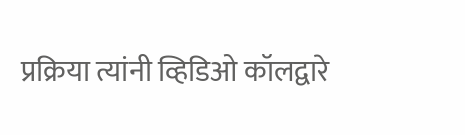प्रक्रिया त्यांनी व्हिडिओ कॉलद्वारे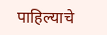पाहिल्याचे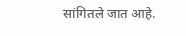सांगितले जात आहे.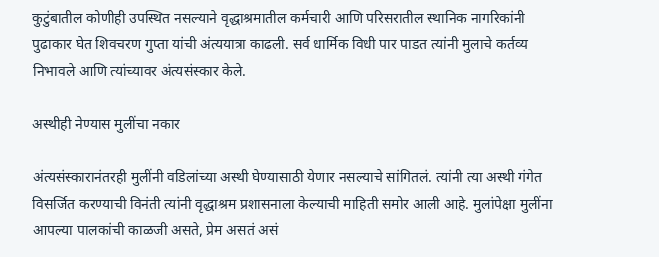कुटुंबातील कोणीही उपस्थित नसल्याने वृद्धाश्रमातील कर्मचारी आणि परिसरातील स्थानिक नागरिकांनी पुढाकार घेत शिवचरण गुप्ता यांची अंत्ययात्रा काढली. सर्व धार्मिक विधी पार पाडत त्यांनी मुलाचे कर्तव्य निभावले आणि त्यांच्यावर अंत्यसंस्कार केले.

अस्थीही नेण्यास मुलींचा नकार

अंत्यसंस्कारानंतरही मुलींनी वडिलांच्या अस्थी घेण्यासाठी येणार नसल्याचे सांगितलं. त्यांनी त्या अस्थी गंगेत विसर्जित करण्याची विनंती त्यांनी वृद्धाश्रम प्रशासनाला केल्याची माहिती समोर आली आहे. मुलांपेक्षा मुलींना आपल्या पालकांची काळजी असते, प्रेम असतं असं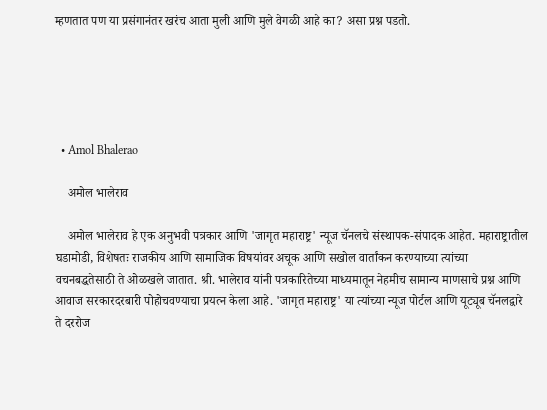म्हणतात पण या प्रसंगानंतर खरंच आता मुली आणि मुले वेगळी आहे का? असा प्रश्न पडतो.





  • Amol Bhalerao

    अमोल भालेराव

    अमोल भालेराव हे एक अनुभवी पत्रकार आणि 'जागृत महाराष्ट्र' न्यूज चॅनलचे संस्थापक-संपादक आहेत. महाराष्ट्रातील घडामोडी, विशेषतः राजकीय आणि सामाजिक विषयांवर अचूक आणि सखोल वार्तांकन करण्याच्या त्यांच्या वचनबद्धतेसाठी ते ओळखले जातात. श्री. भालेराव यांनी पत्रकारितेच्या माध्यमातून नेहमीच सामान्य माणसाचे प्रश्न आणि आवाज सरकारदरबारी पोहोचवण्याचा प्रयत्न केला आहे. 'जागृत महाराष्ट्र' या त्यांच्या न्यूज पोर्टल आणि यूट्यूब चॅनलद्वारे ते दररोज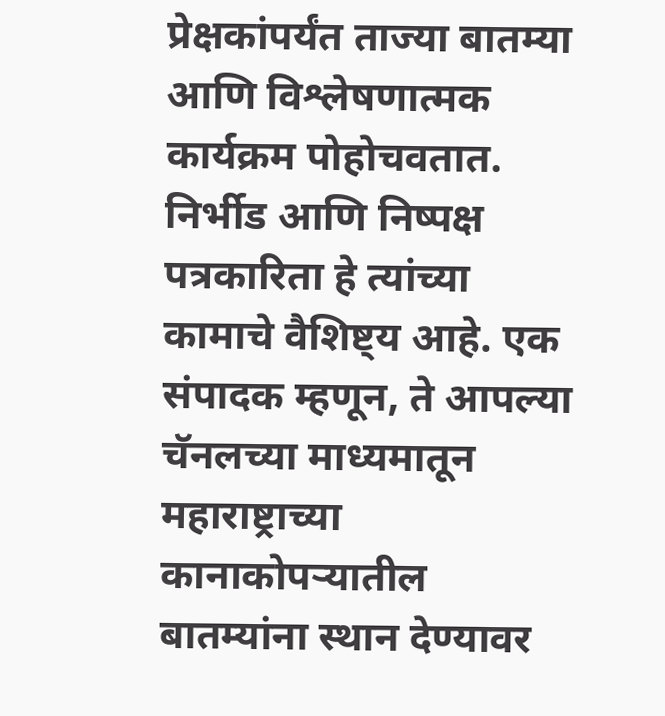प्रेक्षकांपर्यंत ताज्या बातम्या आणि विश्लेषणात्मक कार्यक्रम पोहोचवतात. निर्भीड आणि निष्पक्ष पत्रकारिता हे त्यांच्या कामाचे वैशिष्ट्य आहे. एक संपादक म्हणून, ते आपल्या चॅनलच्या माध्यमातून महाराष्ट्राच्या कानाकोपऱ्यातील बातम्यांना स्थान देण्यावर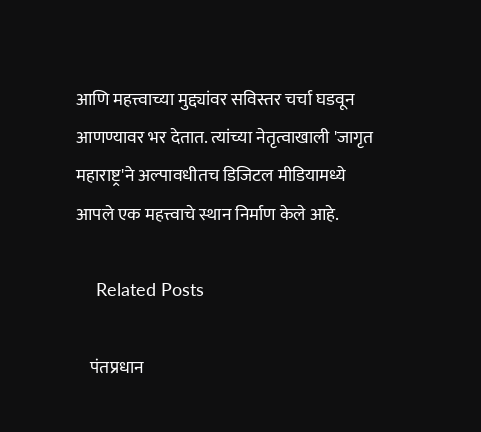आणि महत्त्वाच्या मुद्द्यांवर सविस्तर चर्चा घडवून आणण्यावर भर देतात. त्यांच्या नेतृत्वाखाली 'जागृत महाराष्ट्र'ने अल्पावधीतच डिजिटल मीडियामध्ये आपले एक महत्त्वाचे स्थान निर्माण केले आहे.

    Related Posts

    पंतप्रधान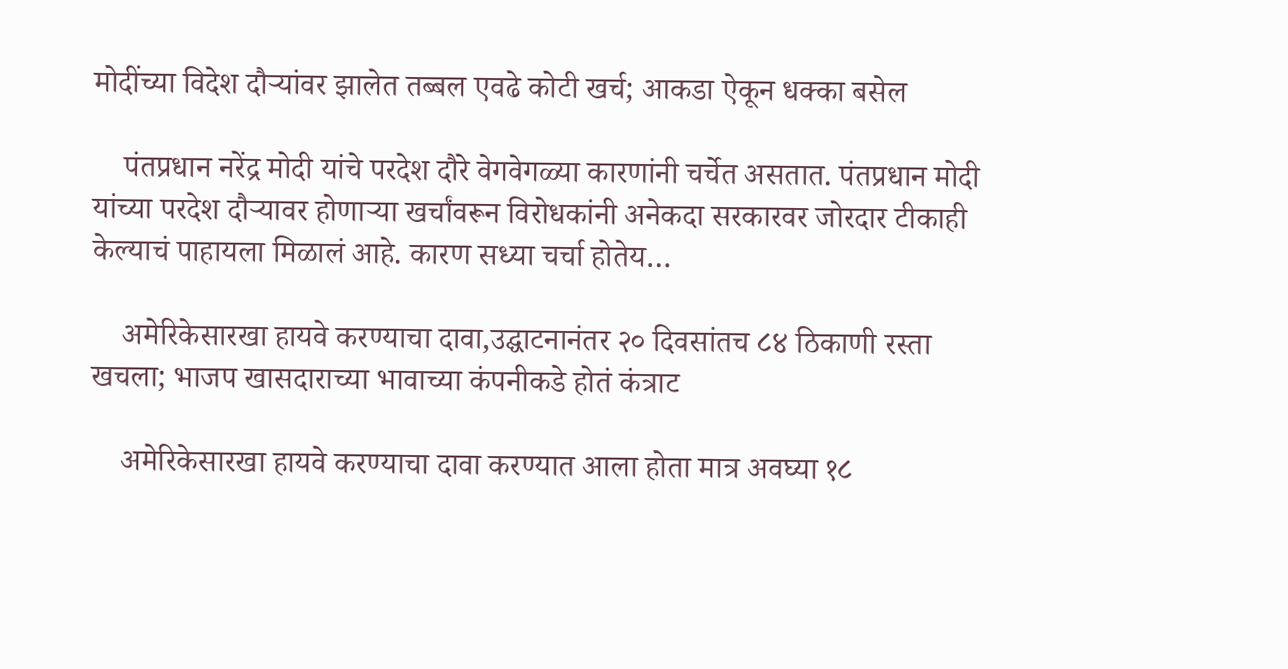मोदींच्या विदेश दौऱ्यांवर झालेत तब्बल एवढे कोटी खर्च; आकडा ऐकून धक्का बसेल

    पंतप्रधान नरेंद्र मोदी यांचे परदेश दौरे वेगवेगळ्या कारणांनी चर्चेत असतात. पंतप्रधान मोदी यांच्या परदेश दौऱ्यावर होणाऱ्या खर्चांवरून विरोधकांनी अनेकदा सरकारवर जोरदार टीकाही केल्याचं पाहायला मिळालं आहे. कारण सध्या चर्चा होतेय…

    अमेरिकेसारखा हायवे करण्याचा दावा,उद्घाटनानंतर २० दिवसांतच ८४ ठिकाणी रस्ता खचला; भाजप खासदाराच्या भावाच्या कंपनीकडे होतं कंत्राट

    अमेरिकेसारखा हायवे करण्याचा दावा करण्यात आला होता मात्र अवघ्या १८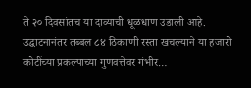ते २० दिवसांतच या दाव्याची धूळधाण उडाली आहे. उद्घाटनानंतर तब्बल ८४ ठिकाणी रस्ता खचल्याने या हजारो कोटींच्या प्रकल्पाच्या गुणवत्तेवर गंभीर…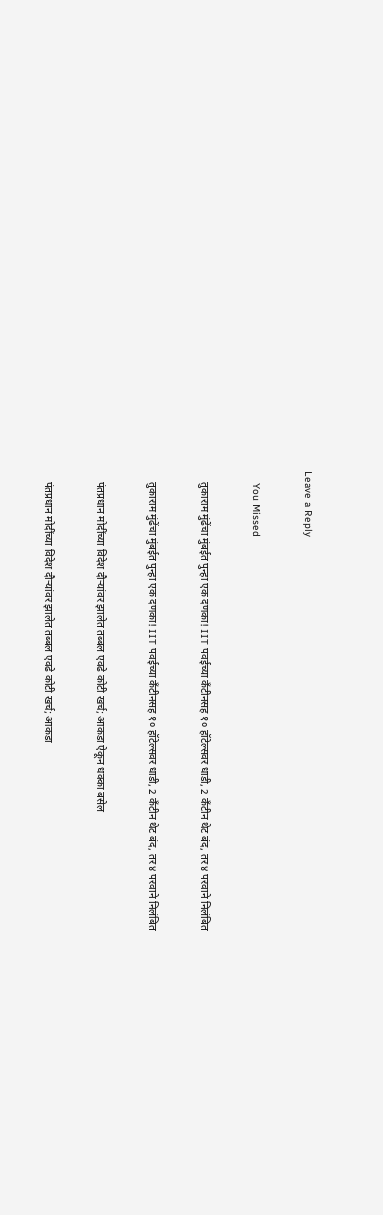Leave a Reply

    You Missed

    तुकाराम मुंढेंचा मुंबईत पुन्हा एक दणका! IIT पवईच्या कँटीनसह १० हॉटेल्सवर धाडी, 2 कँटीन थेट बंद, तर ४ परवाने निलंबित

    तुकाराम मुंढेंचा मुंबईत पुन्हा एक दणका! IIT पवईच्या कँटीनसह १० हॉटेल्सवर धाडी, 2 कँटीन थेट बंद, तर ४ परवाने निलंबित

    पंतप्रधान मोदींच्या विदेश दौऱ्यांवर झालेत तब्बल एवढे कोटी खर्च; आकडा ऐकून धक्का बसेल

    पंतप्रधान मोदींच्या विदेश दौऱ्यांवर झालेत तब्बल एवढे कोटी खर्च; आकडा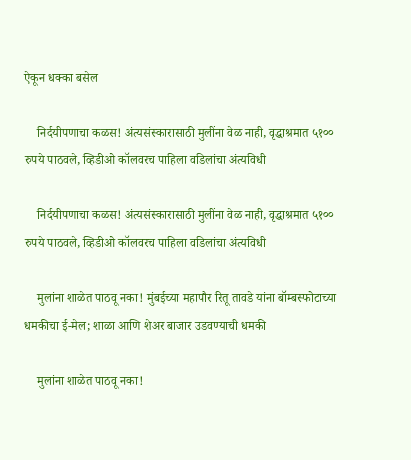ऐकून धक्का बसेल

    निर्दयीपणाचा कळस! अंत्यसंस्कारासाठी मुलींना वेळ नाही, वृद्धाश्रमात ५१०० रुपये पाठवले, व्हिडीओ कॉलवरच पाहिला वडिलांचा अंत्यविधी

    निर्दयीपणाचा कळस! अंत्यसंस्कारासाठी मुलींना वेळ नाही, वृद्धाश्रमात ५१०० रुपये पाठवले, व्हिडीओ कॉलवरच पाहिला वडिलांचा अंत्यविधी

    मुलांना शाळेत पाठवू नका! मुंबईच्या महापौर रितू तावडे यांना बॉम्बस्फोटाच्या धमकीचा ई-मेल; शाळा आणि शेअर बाजार उडवण्याची धमकी

    मुलांना शाळेत पाठवू नका!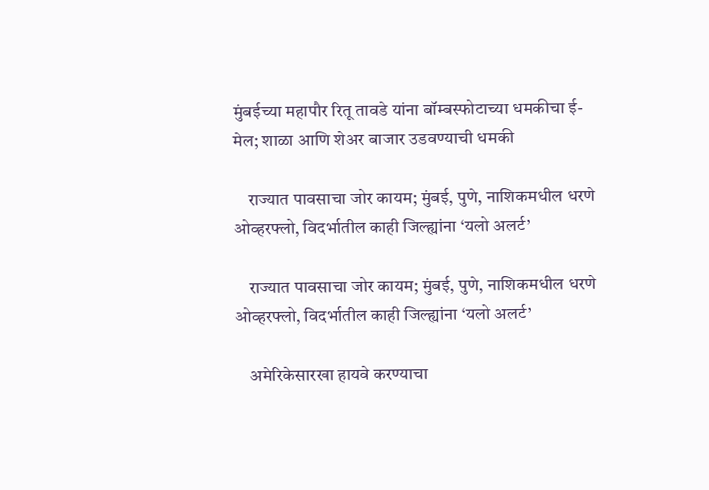मुंबईच्या महापौर रितू तावडे यांना बॉम्बस्फोटाच्या धमकीचा ई-मेल; शाळा आणि शेअर बाजार उडवण्याची धमकी

    राज्यात पावसाचा जोर कायम; मुंबई, पुणे, नाशिकमधील धरणे ओव्हरफ्लो, विदर्भातील काही जिल्ह्यांना ‘यलो अलर्ट’

    राज्यात पावसाचा जोर कायम; मुंबई, पुणे, नाशिकमधील धरणे ओव्हरफ्लो, विदर्भातील काही जिल्ह्यांना ‘यलो अलर्ट’

    अमेरिकेसारखा हायवे करण्याचा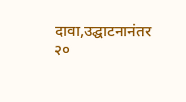दावा,उद्घाटनानंतर २०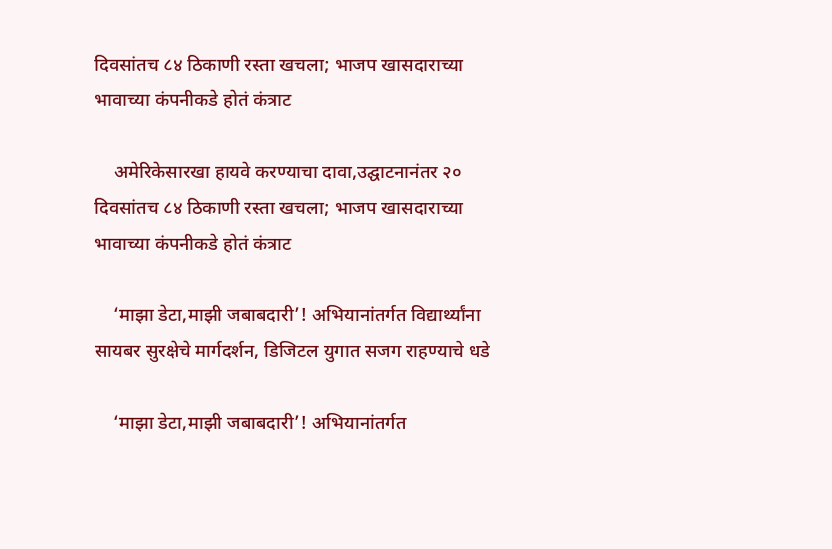दिवसांतच ८४ ठिकाणी रस्ता खचला; भाजप खासदाराच्या भावाच्या कंपनीकडे होतं कंत्राट

    अमेरिकेसारखा हायवे करण्याचा दावा,उद्घाटनानंतर २० दिवसांतच ८४ ठिकाणी रस्ता खचला; भाजप खासदाराच्या भावाच्या कंपनीकडे होतं कंत्राट

    ‘माझा डेटा,माझी जबाबदारी’! अभियानांतर्गत विद्यार्थ्यांना सायबर सुरक्षेचे मार्गदर्शन, डिजिटल युगात सजग राहण्याचे धडे

    ‘माझा डेटा,माझी जबाबदारी’! अभियानांतर्गत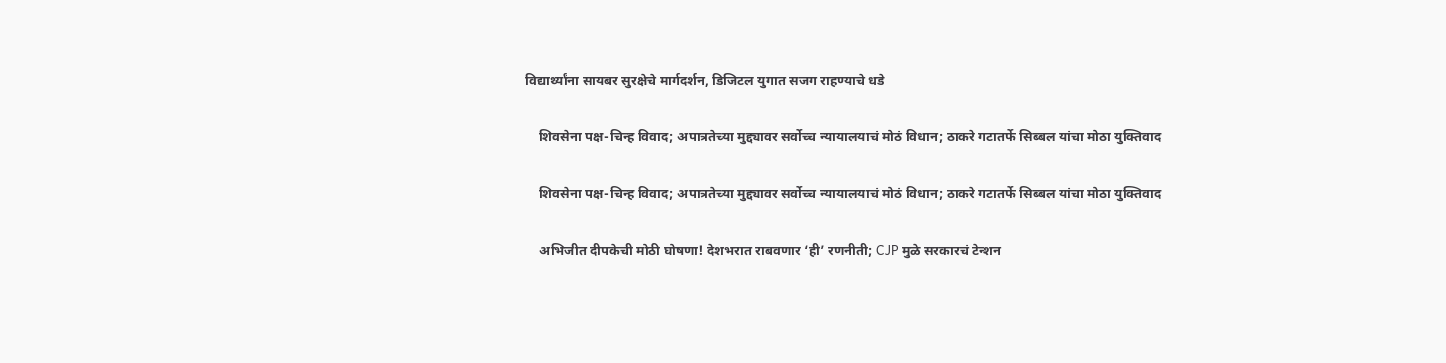विद्यार्थ्यांना सायबर सुरक्षेचे मार्गदर्शन, डिजिटल युगात सजग राहण्याचे धडे

    शिवसेना पक्ष-चिन्ह विवाद; अपात्रतेच्या मुद्द्यावर सर्वोच्च न्यायालयाचं मोठं विधान; ठाकरे गटातर्फे सिब्बल यांचा मोठा युक्तिवाद

    शिवसेना पक्ष-चिन्ह विवाद; अपात्रतेच्या मुद्द्यावर सर्वोच्च न्यायालयाचं मोठं विधान; ठाकरे गटातर्फे सिब्बल यांचा मोठा युक्तिवाद

    अभिजीत दीपकेची मोठी घोषणा! देशभरात राबवणार ‘ही’ रणनीती; CJP मुळे सरकारचं टेन्शन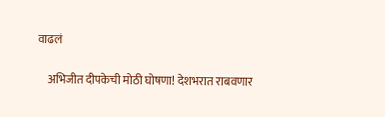वाढलं

    अभिजीत दीपकेची मोठी घोषणा! देशभरात राबवणार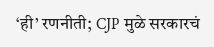‘ही’ रणनीती; CJP मुळे सरकारचं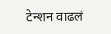टेन्शन वाढलं